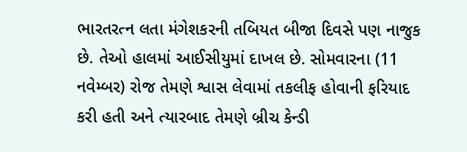ભારતરત્ન લતા મંગેશકરની તબિયત બીજા દિવસે પણ નાજુક છે. તેઓ હાલમાં આઈસીયુમાં દાખલ છે. સોમવારના (11 નવેમ્બર) રોજ તેમણે શ્વાસ લેવામાં તકલીફ હોવાની ફરિયાદ કરી હતી અને ત્યારબાદ તેમણે બ્રીચ કેન્ડી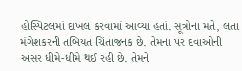હોસ્પિટલમાં દાખલ કરવામાં આવ્યા હતાં. સૂત્રોના મતે, લતા મંગેશકરની તબિયત ચિંતાજનક છે. તેમના પર દવાઓની અસર ધીમે-ધીમે થઈ રહી છે. તેમને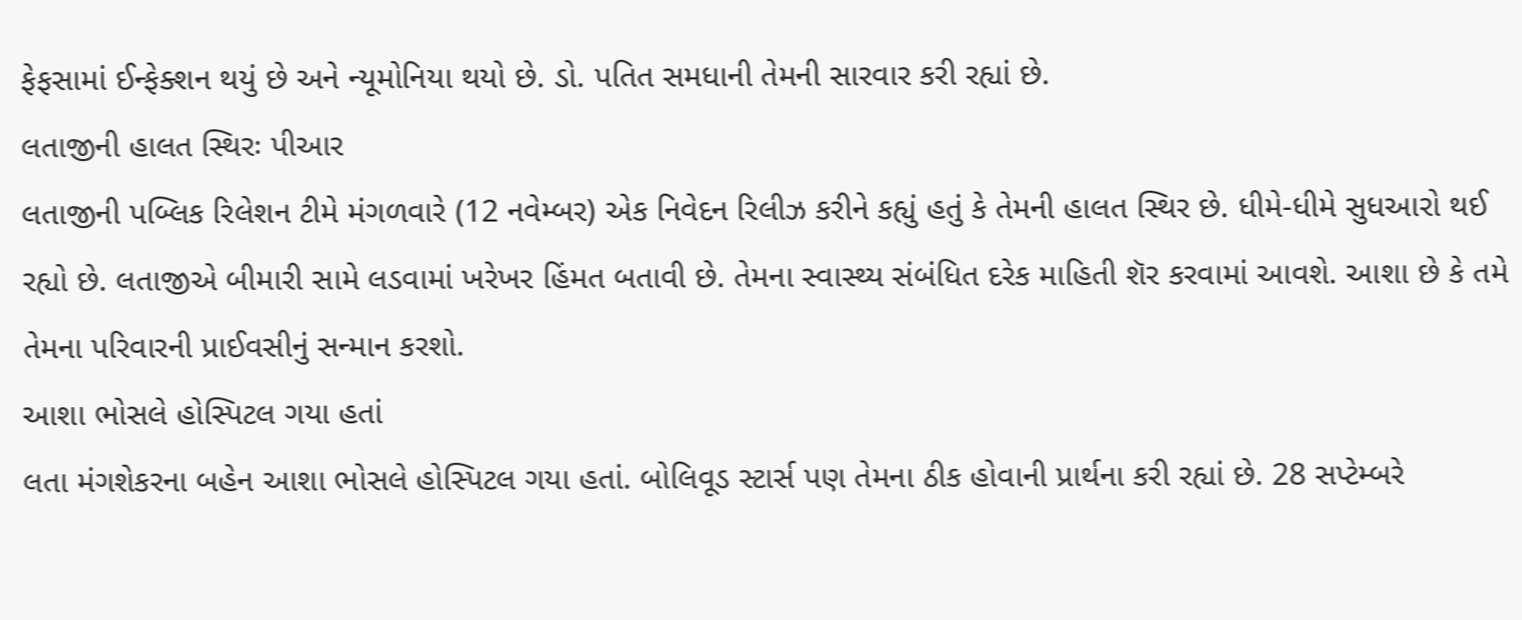ફેફસામાં ઈન્ફેક્શન થયું છે અને ન્યૂમોનિયા થયો છે. ડો. પતિત સમધાની તેમની સારવાર કરી રહ્યાં છે.
લતાજીની હાલત સ્થિરઃ પીઆર
લતાજીની પબ્લિક રિલેશન ટીમે મંગળવારે (12 નવેમ્બર) એક નિવેદન રિલીઝ કરીને કહ્યું હતું કે તેમની હાલત સ્થિર છે. ધીમે-ધીમે સુધઆરો થઈ રહ્યો છે. લતાજીએ બીમારી સામે લડવામાં ખરેખર હિંમત બતાવી છે. તેમના સ્વાસ્થ્ય સંબંધિત દરેક માહિતી શૅર કરવામાં આવશે. આશા છે કે તમે તેમના પરિવારની પ્રાઈવસીનું સન્માન કરશો.
આશા ભોસલે હોસ્પિટલ ગયા હતાં
લતા મંગશેકરના બહેન આશા ભોસલે હોસ્પિટલ ગયા હતાં. બોલિવૂડ સ્ટાર્સ પણ તેમના ઠીક હોવાની પ્રાર્થના કરી રહ્યાં છે. 28 સપ્ટેમ્બરે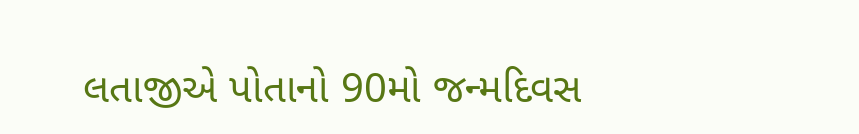લતાજીએ પોતાનો 90મો જન્મદિવસ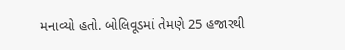મનાવ્યો હતો. બોલિવૂડમાં તેમણે 25 હજારથી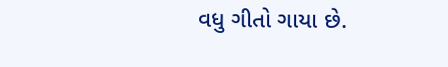વધુ ગીતો ગાયા છે.